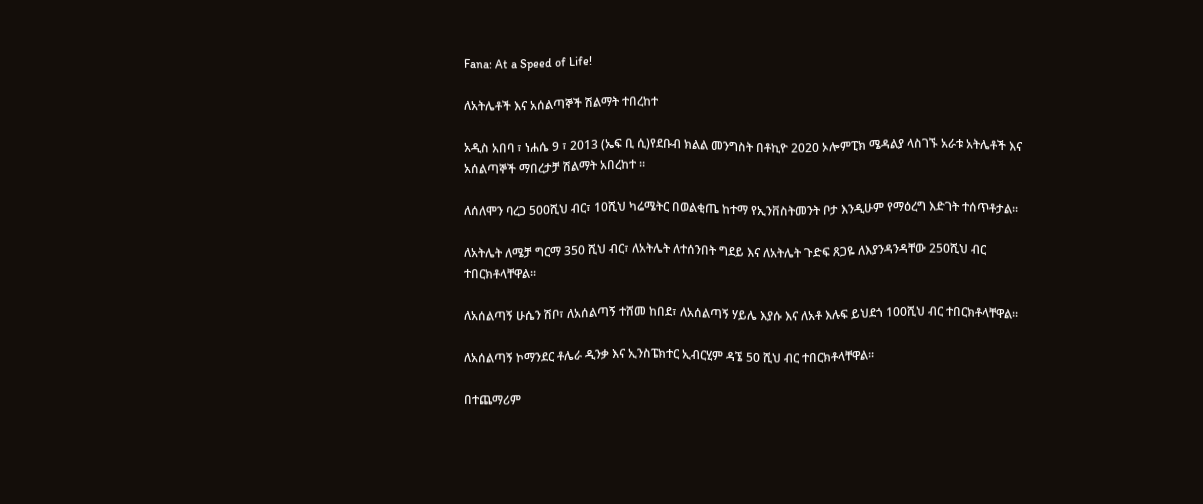Fana: At a Speed of Life!

ለአትሌቶች እና አሰልጣኞች ሽልማት ተበረከተ

አዲስ አበባ ፣ ነሐሴ 9 ፣ 2013 (ኤፍ ቢ ሲ)የደቡብ ክልል መንግስት በቶኪዮ 2020 ኦሎምፒክ ሜዳልያ ላስገኙ አራቱ አትሌቶች እና አሰልጣኞች ማበረታቻ ሽልማት አበረከተ ።

ለሰለሞን ባረጋ 500ሺህ ብር፣ 10ሺህ ካሬሜትር በወልቂጤ ከተማ የኢንቨስትመንት ቦታ እንዲሁም የማዕረግ እድገት ተሰጥቶታል፡፡

ለአትሌት ለሜቻ ግርማ 350 ሺህ ብር፣ ለአትሌት ለተሰንበት ግደይ እና ለአትሌት ጉድፍ ጸጋዬ ለእያንዳንዳቸው 250ሺህ ብር ተበርክቶላቸዋል፡፡

ለአሰልጣኝ ሁሴን ሽቦ፣ ለአሰልጣኝ ተሸመ ከበደ፣ ለአሰልጣኝ ሃይሌ እያሱ እና ለአቶ እሉፍ ይህደጎ 100ሺህ ብር ተበርክቶላቸዋል፡፡

ለአሰልጣኝ ኮማንደር ቶሌራ ዲንቃ እና ኢንስፔክተር ኢብርሂም ዳኜ 50 ሺህ ብር ተበርክቶላቸዋል፡፡

በተጨማሪም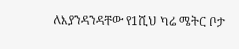ለእያንዳንዳቸው የ1ሺህ ካሬ ሜትር ቦታ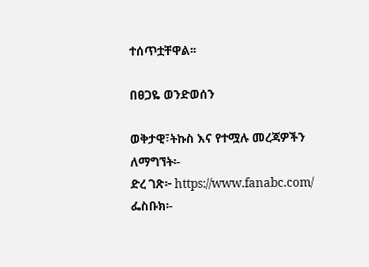ተሰጥቷቸዋል፡፡

በፀጋዬ ወንድወሰን

ወቅታዊ፣ትኩስ እና የተሟሉ መረጃዎችን ለማግኘት፡-
ድረ ገጽ፦ https://www.fanabc.com/
ፌስቡክ፡-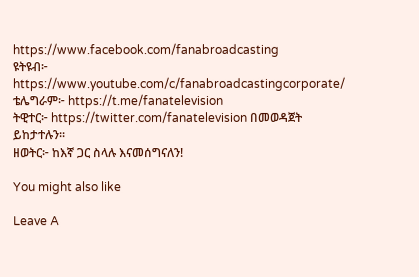https://www.facebook.com/fanabroadcasting
ዩትዩብ፦ https://www.youtube.com/c/fanabroadcastingcorporate/
ቴሌግራም፦ https://t.me/fanatelevision
ትዊተር፦ https://twitter.com/fanatelevision በመወዳጀት ይከታተሉን፡፡
ዘወትር፦ ከእኛ ጋር ስላሉ እናመሰግናለን!

You might also like

Leave A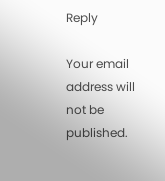Reply

Your email address will not be published.